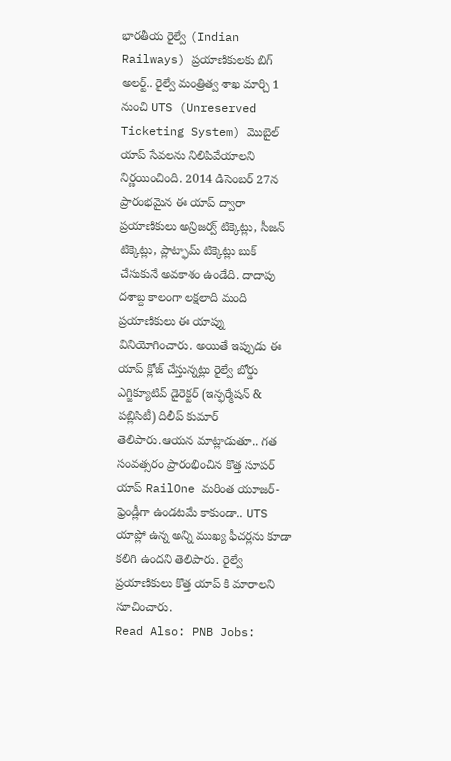భారతీయ రైల్వే (Indian Railways) ప్రయాణికులకు బిగ్ అలర్ట్.. రైల్వే మంత్రిత్వ శాఖ మార్చి 1 నుంచి UTS (Unreserved Ticketing System) మొబైల్ యాప్ సేవలను నిలిపివేయాలని నిర్ణయించింది. 2014 డిసెంబర్ 27న ప్రారంభమైన ఈ యాప్ ద్వారా ప్రయాణికులు అన్రిజర్వ్ టిక్కెట్లు, సీజన్ టిక్కెట్లు, ప్లాట్ఫామ్ టిక్కెట్లు బుక్ చేసుకునే అవకాశం ఉండేది. దాదాపు దశాబ్ద కాలంగా లక్షలాది మంది ప్రయాణికులు ఈ యాప్ను వినియోగించారు. అయితే ఇప్పుడు ఈ యాప్ క్లోజ్ చేస్తున్నట్లు రైల్వే బోర్డు ఎగ్జిక్యూటివ్ డైరెక్టర్ (ఇన్ఫర్మేషన్ & పబ్లిసిటీ) దిలీప్ కుమార్ తెలిపారు.ఆయన మాట్లాడుతూ.. గత సంవత్సరం ప్రారంభించిన కొత్త సూపర్ యాప్ RailOne మరింత యూజర్-ఫ్రెండ్లీగా ఉండటమే కాకుండా.. UTS యాప్లో ఉన్న అన్ని ముఖ్య ఫీచర్లను కూడా కలిగి ఉందని తెలిపారు. రైల్వే ప్రయాణికులు కొత్త యాప్ కి మారాలని సూచించారు.
Read Also: PNB Jobs: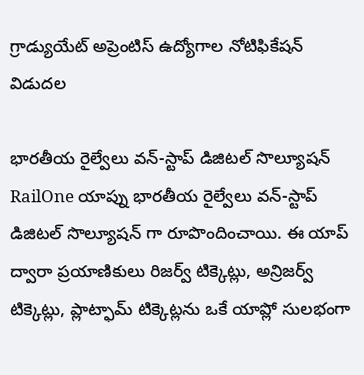గ్రాడ్యుయేట్ అప్రెంటిస్ ఉద్యోగాల నోటిఫికేషన్ విడుదల

భారతీయ రైల్వేలు వన్-స్టాప్ డిజిటల్ సొల్యూషన్
RailOne యాప్ను భారతీయ రైల్వేలు వన్-స్టాప్ డిజిటల్ సొల్యూషన్ గా రూపొందించాయి. ఈ యాప్ ద్వారా ప్రయాణికులు రిజర్వ్ టిక్కెట్లు, అన్రిజర్వ్ టిక్కెట్లు, ప్లాట్ఫామ్ టిక్కెట్లను ఒకే యాప్లో సులభంగా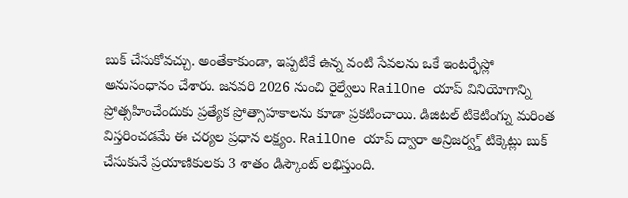బుక్ చేసుకోవచ్చు. అంతేకాకుండా, ఇప్పటికే ఉన్న వంటి సేవలను ఒకే ఇంటర్ఫేస్లో అనుసంధానం చేశారు. జనవరి 2026 నుంచి రైల్వేలు RailOne యాప్ వినియోగాన్ని ప్రోత్సహించేందుకు ప్రత్యేక ప్రోత్సాహకాలను కూడా ప్రకటించాయి. డిజిటల్ టికెటింగ్ను మరింత విస్తరించడమే ఈ చర్యల ప్రధాన లక్ష్యం. RailOne యాప్ ద్వారా అన్రిజర్వ్డ్ టిక్కెట్లు బుక్ చేసుకునే ప్రయాణికులకు 3 శాతం డిస్కౌంట్ లభిస్తుంది.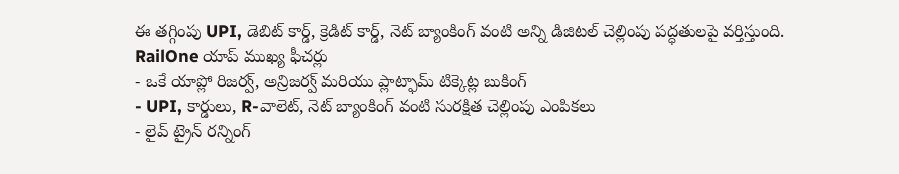ఈ తగ్గింపు UPI, డెబిట్ కార్డ్, క్రెడిట్ కార్డ్, నెట్ బ్యాంకింగ్ వంటి అన్ని డిజిటల్ చెల్లింపు పద్ధతులపై వర్తిస్తుంది.
RailOne యాప్ ముఖ్య ఫీచర్లు
- ఒకే యాప్లో రిజర్వ్, అన్రిజర్వ్ మరియు ప్లాట్ఫామ్ టిక్కెట్ల బుకింగ్
- UPI, కార్డులు, R-వాలెట్, నెట్ బ్యాంకింగ్ వంటి సురక్షిత చెల్లింపు ఎంపికలు
- లైవ్ ట్రైన్ రన్నింగ్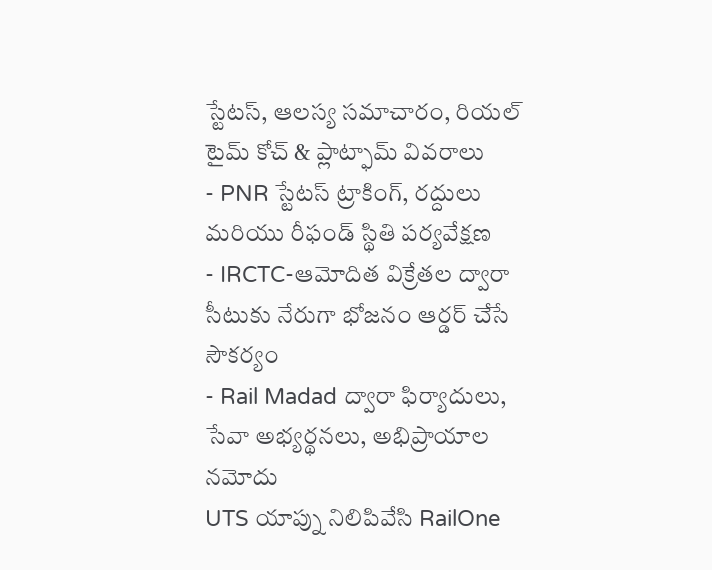స్టేటస్, ఆలస్య సమాచారం, రియల్ టైమ్ కోచ్ & ప్లాట్ఫామ్ వివరాలు
- PNR స్టేటస్ ట్రాకింగ్, రద్దులు మరియు రీఫండ్ స్థితి పర్యవేక్షణ
- IRCTC-ఆమోదిత విక్రేతల ద్వారా సీటుకు నేరుగా భోజనం ఆర్డర్ చేసే సౌకర్యం
- Rail Madad ద్వారా ఫిర్యాదులు, సేవా అభ్యర్థనలు, అభిప్రాయాల నమోదు
UTS యాప్ను నిలిపివేసి RailOne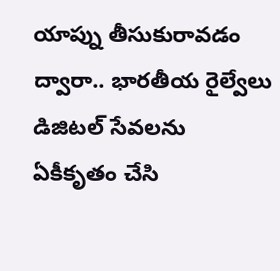యాప్ను తీసుకురావడం ద్వారా.. భారతీయ రైల్వేలు డిజిటల్ సేవలను ఏకీకృతం చేసి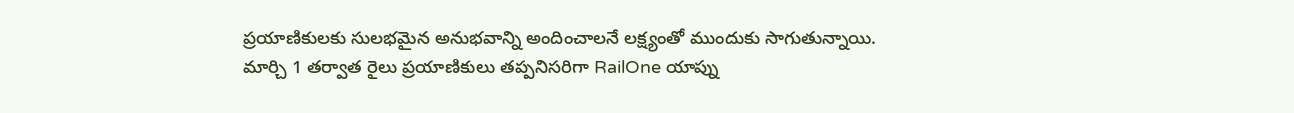ప్రయాణికులకు సులభమైన అనుభవాన్ని అందించాలనే లక్ష్యంతో ముందుకు సాగుతున్నాయి. మార్చి 1 తర్వాత రైలు ప్రయాణికులు తప్పనిసరిగా RailOne యాప్ను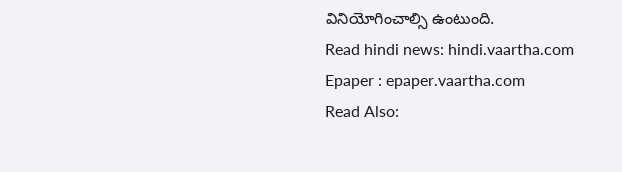వినియోగించాల్సి ఉంటుంది.
Read hindi news: hindi.vaartha.com
Epaper : epaper.vaartha.com
Read Also: